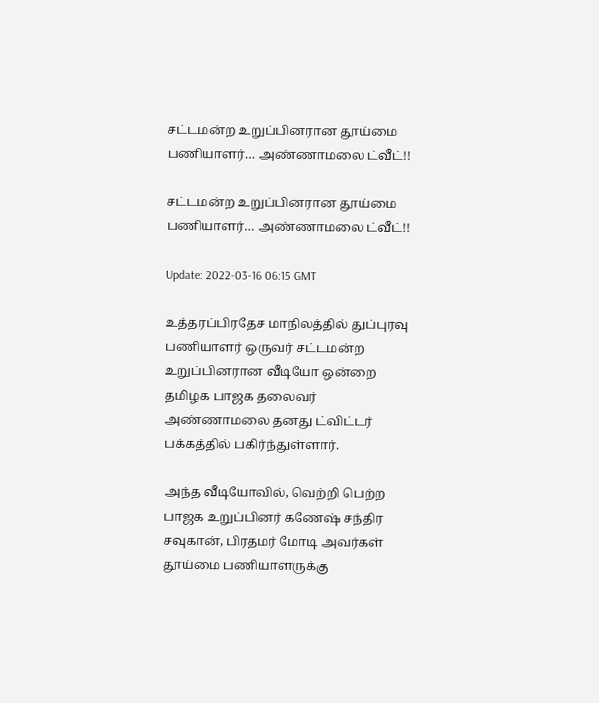சட்டமன்ற உறுப்பினரான தூய்மை பணியாளர்… அண்ணாமலை ட்வீட்!!

சட்டமன்ற உறுப்பினரான தூய்மை பணியாளர்… அண்ணாமலை ட்வீட்!!

Update: 2022-03-16 06:15 GMT

உத்தரப்பிரதேச மாநிலத்தில் துப்புரவு பணியாளர் ஒருவர் சட்டமன்ற உறுப்பினரான வீடியோ ஒன்றை தமிழக பாஜக தலைவர் அண்ணாமலை தனது ட்விட்டர் பக்கத்தில் பகிர்ந்துள்ளார்.

அந்த வீடியோவில், வெற்றி பெற்ற பாஜக உறுப்பினர் கணேஷ் சந்திர சவுகான், பிரதமர் மோடி அவர்கள் தூய்மை பணியாளருக்கு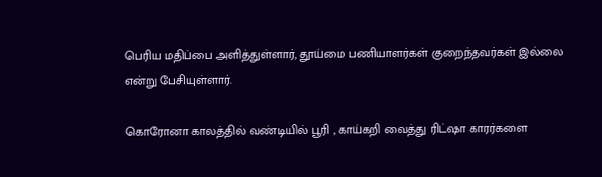பெரிய மதிப்பை அளித்துள்ளார், தூய்மை பணியாளர்கள் குறைந்தவர்கள் இல்லை என்று பேசியுள்ளார்.

கொரோனா காலத்தில் வண்டியில் பூரி , காய்கறி வைத்து ரிட்ஷா காரர்களை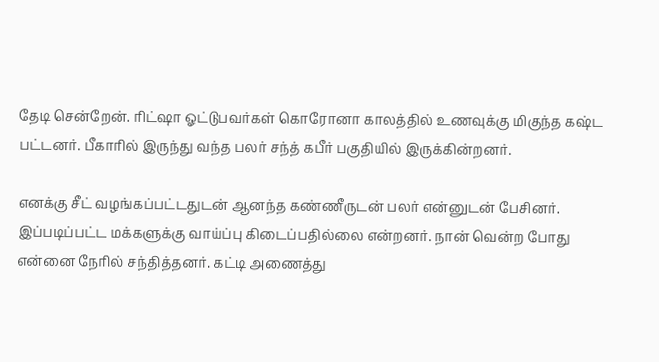தேடி சென்றேன். ரிட்ஷா ஓட்டுபவர்கள் கொரோனா காலத்தில் உணவுக்கு மிகுந்த கஷ்ட பட்டனர். பீகாரில் இருந்து வந்த பலர் சந்த் கபீர் பகுதியில் இருக்கின்றனர்.

எனக்கு சீட் வழங்கப்பட்டதுடன் ஆனந்த கண்ணீருடன் பலர் என்னுடன் பேசினர். இப்படிப்பட்ட மக்களுக்கு வாய்ப்பு கிடைப்பதில்லை என்றனர். நான் வென்ற போது என்னை நேரில் சந்தித்தனர். கட்டி அணைத்து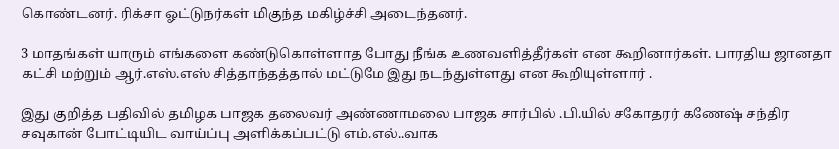கொண்டனர். ரிக்சா ஓட்டுநர்கள் மிகுந்த மகிழ்ச்சி அடைந்தனர்.

3 மாதங்கள் யாரும் எங்களை கண்டுகொள்ளாத போது நீங்க உணவளித்தீர்கள் என கூறினார்கள். பாரதிய ஜானதா கட்சி மற்றும் ஆர்.எஸ்.எஸ் சித்தாந்தத்தால் மட்டுமே இது நடந்துள்ளது என கூறியுள்ளார் .

இது குறித்த பதிவில் தமிழக பாஜக தலைவர் அண்ணாமலை பாஜக சார்பில் .பி.யில் சகோதரர் கணேஷ் சந்திர சவுகான் போட்டியிட வாய்ப்பு அளிக்கப்பட்டு எம்.எல்..வாக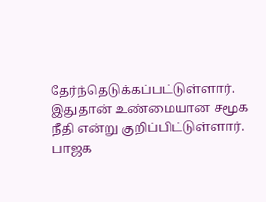தேர்ந்தெடுக்கப்பட்டுள்ளார். இதுதான் உண்மையான சமூக நீதி என்று குறிப்பிட்டுள்ளார். பாஜக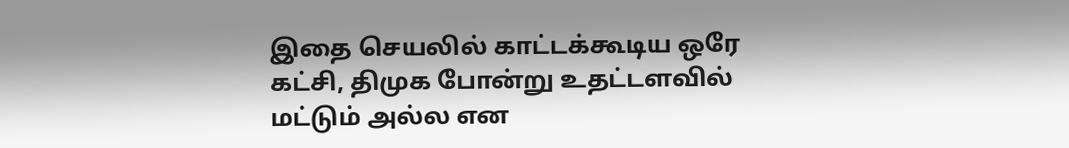இதை செயலில் காட்டக்கூடிய ஒரே கட்சி, திமுக போன்று உதட்டளவில் மட்டும் அல்ல என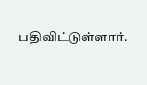பதிவிட்டுள்ளார்.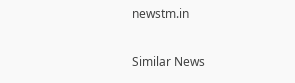newstm.in

Similar News